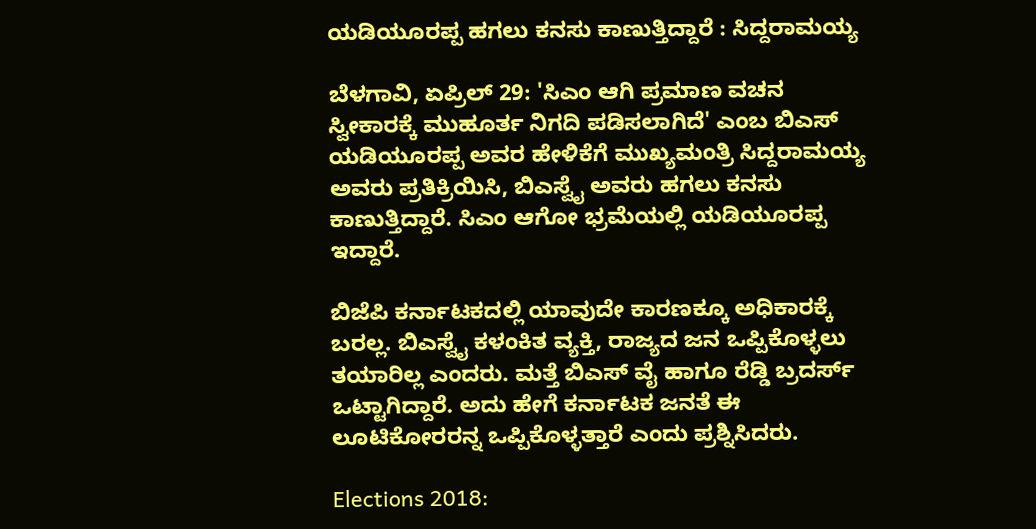ಯಡಿಯೂರಪ್ಪ ಹಗಲು ಕನಸು ಕಾಣುತ್ತಿದ್ದಾರೆ : ಸಿದ್ದರಾಮಯ್ಯ

ಬೆಳಗಾವಿ, ಏಪ್ರಿಲ್ 29: 'ಸಿಎಂ ಆಗಿ ಪ್ರಮಾಣ ವಚನ ಸ್ವೀಕಾರಕ್ಕೆ ಮುಹೂರ್ತ ನಿಗದಿ ಪಡಿಸಲಾಗಿದೆ' ಎಂಬ ಬಿಎಸ್ ಯಡಿಯೂರಪ್ಪ ಅವರ ಹೇಳಿಕೆಗೆ ಮುಖ್ಯಮಂತ್ರಿ ಸಿದ್ದರಾಮಯ್ಯ ಅವರು ಪ್ರತಿಕ್ರಿಯಿಸಿ, ಬಿಎಸ್ವೈ ಅವರು ಹಗಲು ಕನಸು ಕಾಣುತ್ತಿದ್ದಾರೆ. ಸಿಎಂ ಆಗೋ ಭ್ರಮೆಯಲ್ಲಿ ಯಡಿಯೂರಪ್ಪ ಇದ್ದಾರೆ.

ಬಿಜೆಪಿ ಕರ್ನಾಟಕದಲ್ಲಿ ಯಾವುದೇ ಕಾರಣಕ್ಕೂ ಅಧಿಕಾರಕ್ಕೆ ಬರಲ್ಲ. ಬಿಎಸ್ವೈ ಕಳಂಕಿತ ವ್ಯಕ್ತಿ, ರಾಜ್ಯದ ಜನ ಒಪ್ಪಿಕೊಳ್ಳಲು ತಯಾರಿಲ್ಲ ಎಂದರು. ಮತ್ತೆ ಬಿಎಸ್ ವೈ ಹಾಗೂ ರೆಡ್ಡಿ ಬ್ರದರ್ಸ್ ಒಟ್ಟಾಗಿದ್ದಾರೆ. ಅದು ಹೇಗೆ ಕರ್ನಾಟಕ ಜನತೆ ಈ ಲೂಟಿಕೋರರನ್ನ ಒಪ್ಪಿಕೊಳ್ಳತ್ತಾರೆ ಎಂದು ಪ್ರಶ್ನಿಸಿದರು.

Elections 2018: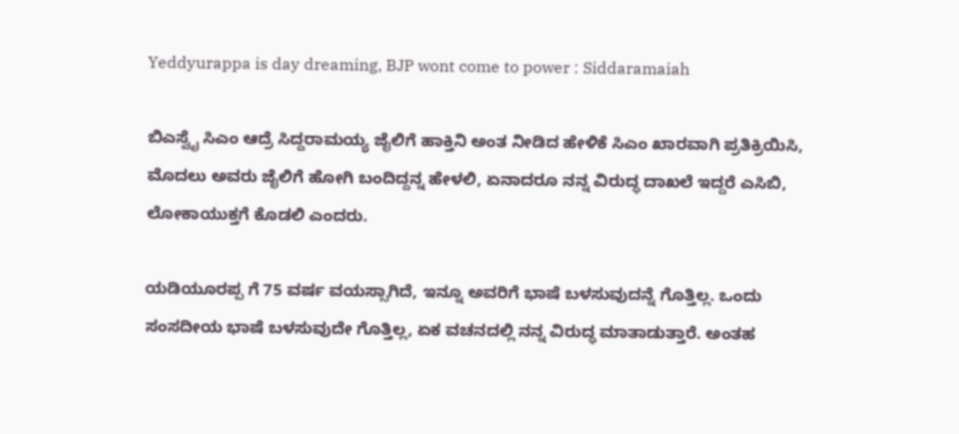Yeddyurappa is day dreaming, BJP wont come to power : Siddaramaiah

ಬಿಎಸ್ವೈ ಸಿಎಂ ಆದ್ರೆ ಸಿದ್ದರಾಮಯ್ಯ ಜೈಲಿಗೆ ಹಾಕ್ತಿನಿ ಅಂತ ನೀಡಿದ ಹೇಳಿಕೆ ಸಿಎಂ ಖಾರವಾಗಿ ಪ್ರತಿಕ್ರಿಯಿಸಿ, ಮೊದಲು ಅವರು ಜೈಲಿಗೆ ಹೋಗಿ ಬಂದಿದ್ದನ್ನ ಹೇಳಲಿ, ಏನಾದರೂ ನನ್ನ ವಿರುದ್ಧ ದಾಖಲೆ ಇದ್ದರೆ ಎಸಿಬಿ, ಲೋಕಾಯುಕ್ತಗೆ ಕೊಡಲಿ ಎಂದರು.

ಯಡಿಯೂರಪ್ಪ ಗೆ 75 ವರ್ಷ ವಯಸ್ಸಾಗಿದೆ, ಇನ್ನೂ ಅವರಿಗೆ ಭಾಷೆ ಬಳಸುವುದನ್ನೆ ಗೊತ್ತಿಲ್ಲ. ಒಂದು ಸಂಸದೀಯ ಭಾಷೆ ಬಳಸುವುದೇ ಗೊತ್ತಿಲ್ಲ, ಏಕ ವಚನದಲ್ಲಿ ನನ್ನ ವಿರುದ್ಧ ಮಾತಾಡುತ್ತಾರೆ. ಅಂತಹ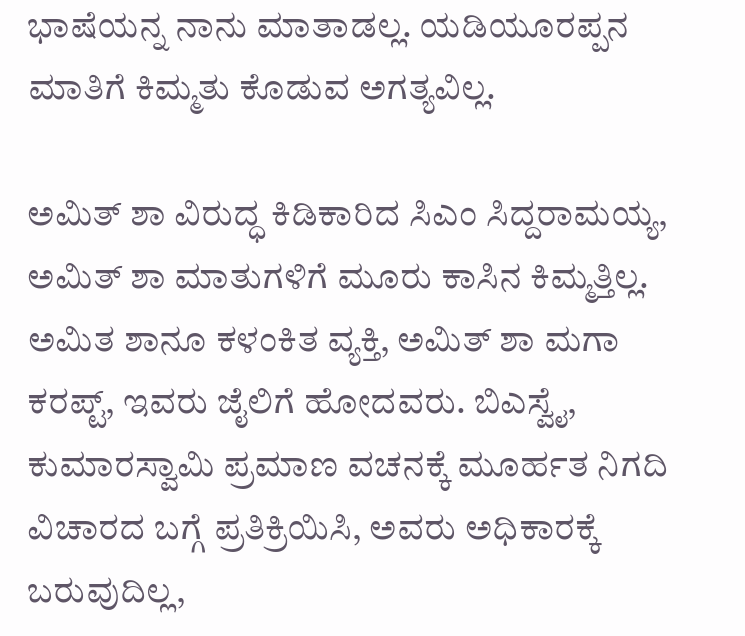ಭಾಷೆಯನ್ನ ನಾನು ಮಾತಾಡಲ್ಲ. ಯಡಿಯೂರಪ್ಪನ ಮಾತಿಗೆ ಕಿಮ್ಮತು ಕೊಡುವ ಅಗತ್ಯವಿಲ್ಲ.

ಅಮಿತ್ ಶಾ ವಿರುದ್ಧ ಕಿಡಿಕಾರಿದ ಸಿಎಂ ಸಿದ್ದರಾಮಯ್ಯ, ಅಮಿತ್ ಶಾ ಮಾತುಗಳಿಗೆ ಮೂರು ಕಾಸಿನ ಕಿಮ್ಮತ್ತಿಲ್ಲ. ಅಮಿತ ಶಾನೂ ಕಳಂಕಿತ ವ್ಯಕ್ತಿ, ಅಮಿತ್ ಶಾ ಮಗಾ ಕರಪ್ಟ್, ಇವರು ಜೈಲಿಗೆ ಹೋದವರು. ಬಿಎಸ್ವೈ, ಕುಮಾರಸ್ವಾಮಿ ಪ್ರಮಾಣ ವಚನಕ್ಕೆ ಮೂರ್ಹತ ನಿಗದಿ ವಿಚಾರದ ಬಗ್ಗೆ ಪ್ರತಿಕ್ರಿಯಿಸಿ, ಅವರು ಅಧಿಕಾರಕ್ಕೆ ಬರುವುದಿಲ್ಲ,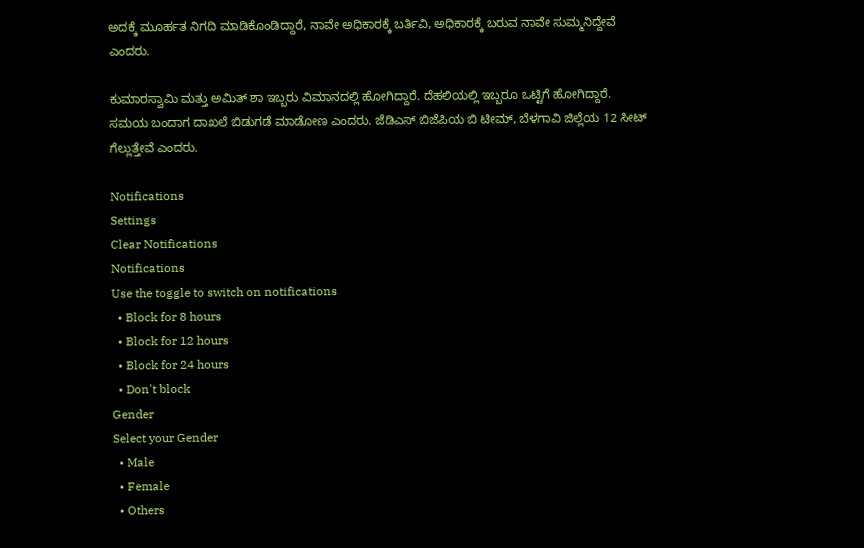ಅದಕ್ಕೆ ಮೂರ್ಹತ ನಿಗದಿ ಮಾಡಿಕೊಂಡಿದ್ದಾರೆ, ನಾವೇ ಅಧಿಕಾರಕ್ಕೆ ಬರ್ತಿವಿ, ಅಧಿಕಾರಕ್ಕೆ ಬರುವ ನಾವೇ ಸುಮ್ಮನಿದ್ದೇವೆ ಎಂದರು.

ಕುಮಾರಸ್ವಾಮಿ ಮತ್ತು ಅಮಿತ್ ಶಾ ಇಬ್ಬರು ವಿಮಾನದಲ್ಲಿ ಹೋಗಿದ್ದಾರೆ. ದೆಹಲಿಯಲ್ಲಿ ಇಬ್ಬರೂ ಒಟ್ಟಿಗೆ ಹೋಗಿದ್ದಾರೆ. ಸಮಯ ಬಂದಾಗ ದಾಖಲೆ ಬಿಡುಗಡೆ ಮಾಡೋಣ ಎಂದರು. ಜೆಡಿಎಸ್ ಬಿಜೆಪಿಯ ಬಿ ಟೀಮ್, ಬೆಳಗಾವಿ ಜಿಲ್ಲೆಯ 12 ಸೀಟ್ ಗೆಲ್ಲುತ್ತೇವೆ ಎಂದರು.

Notifications
Settings
Clear Notifications
Notifications
Use the toggle to switch on notifications
  • Block for 8 hours
  • Block for 12 hours
  • Block for 24 hours
  • Don't block
Gender
Select your Gender
  • Male
  • Female
  • Others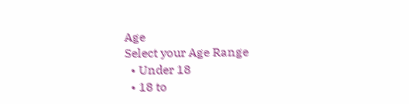Age
Select your Age Range
  • Under 18
  • 18 to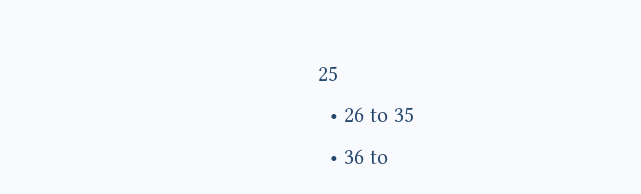25
  • 26 to 35
  • 36 to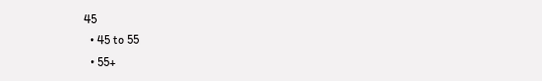45
  • 45 to 55
  • 55+